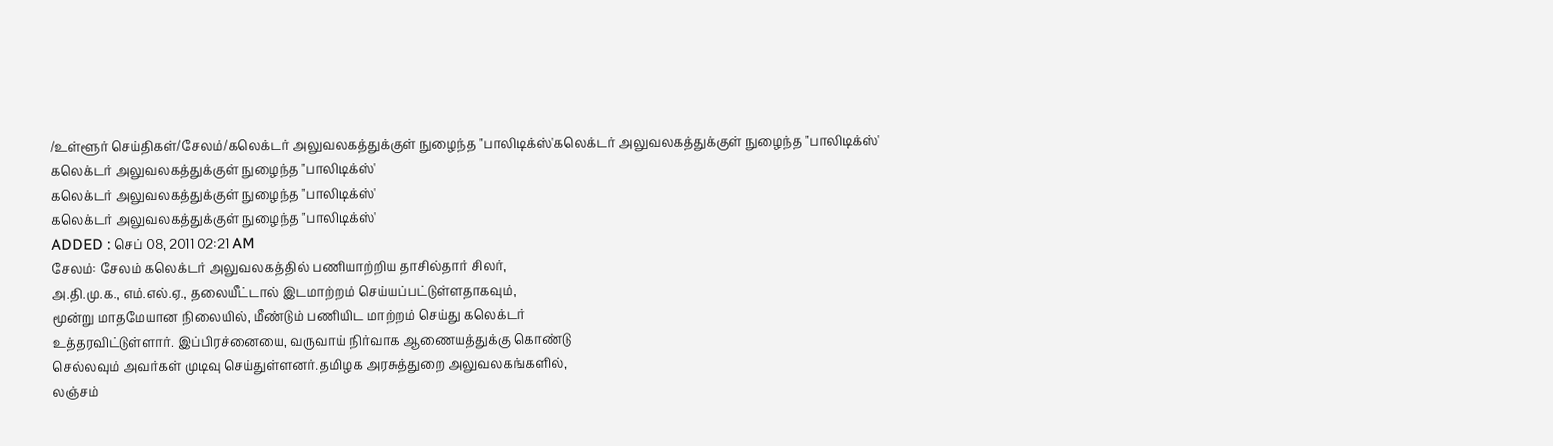/உள்ளூர் செய்திகள்/சேலம்/கலெக்டர் அலுவலகத்துக்குள் நுழைந்த "பாலிடிக்ஸ்'கலெக்டர் அலுவலகத்துக்குள் நுழைந்த "பாலிடிக்ஸ்'
கலெக்டர் அலுவலகத்துக்குள் நுழைந்த "பாலிடிக்ஸ்'
கலெக்டர் அலுவலகத்துக்குள் நுழைந்த "பாலிடிக்ஸ்'
கலெக்டர் அலுவலகத்துக்குள் நுழைந்த "பாலிடிக்ஸ்'
ADDED : செப் 08, 2011 02:21 AM
சேலம்: சேலம் கலெக்டர் அலுவலகத்தில் பணியாற்றிய தாசில்தார் சிலர்,
அ.தி.மு.க., எம்.எல்.ஏ., தலையீட்டால் இடமாற்றம் செய்யப்பட்டுள்ளதாகவும்,
மூன்று மாதமேயான நிலையில், மீண்டும் பணியிட மாற்றம் செய்து கலெக்டர்
உத்தரவிட்டுள்ளார். இப்பிரச்னையை, வருவாய் நிர்வாக ஆணையத்துக்கு கொண்டு
செல்லவும் அவர்கள் முடிவு செய்துள்ளனர்.தமிழக அரசுத்துறை அலுவலகங்களில்,
லஞ்சம்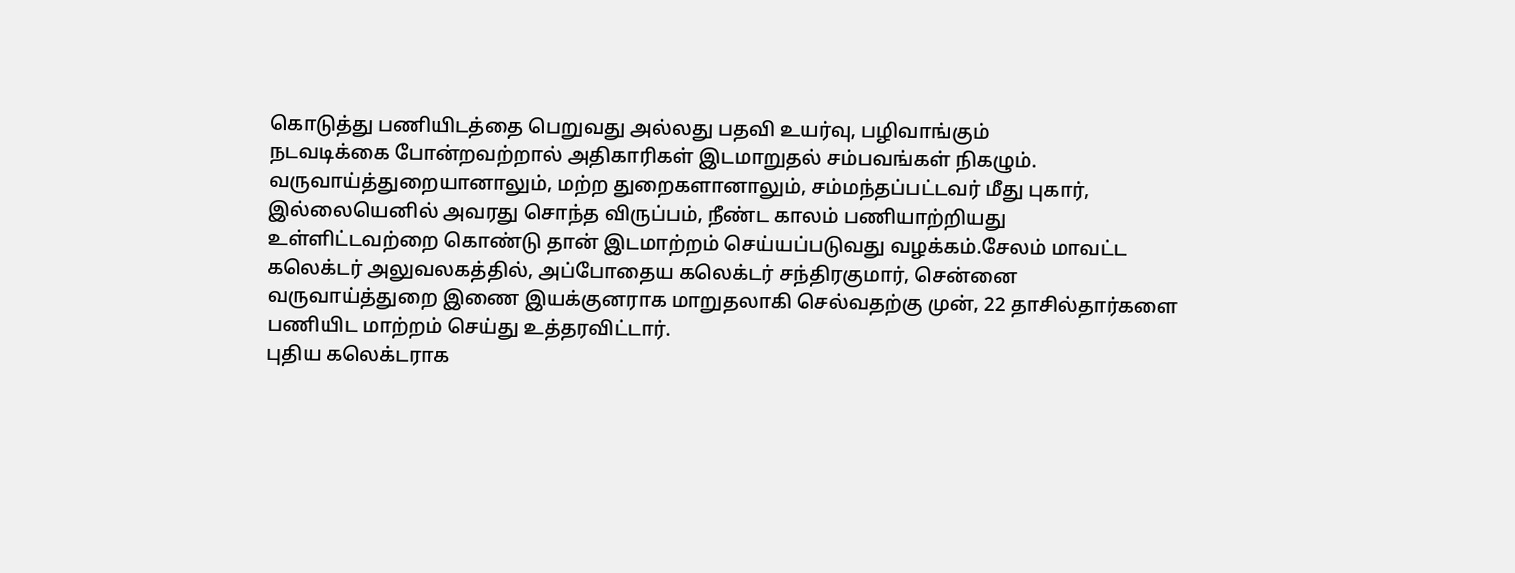கொடுத்து பணியிடத்தை பெறுவது அல்லது பதவி உயர்வு, பழிவாங்கும்
நடவடிக்கை போன்றவற்றால் அதிகாரிகள் இடமாறுதல் சம்பவங்கள் நிகழும்.
வருவாய்த்துறையானாலும், மற்ற துறைகளானாலும், சம்மந்தப்பட்டவர் மீது புகார்,
இல்லையெனில் அவரது சொந்த விருப்பம், நீண்ட காலம் பணியாற்றியது
உள்ளிட்டவற்றை கொண்டு தான் இடமாற்றம் செய்யப்படுவது வழக்கம்.சேலம் மாவட்ட
கலெக்டர் அலுவலகத்தில், அப்போதைய கலெக்டர் சந்திரகுமார், சென்னை
வருவாய்த்துறை இணை இயக்குனராக மாறுதலாகி செல்வதற்கு முன், 22 தாசில்தார்களை
பணியிட மாற்றம் செய்து உத்தரவிட்டார்.
புதிய கலெக்டராக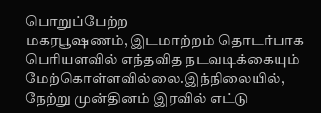பொறுப்பேற்ற
மகரபூஷணம், இடமாற்றம் தொடர்பாக பெரியளவில் எந்தவித நடவடிக்கையும்
மேற்கொள்ளவில்லை.இந்நிலையில், நேற்று முன்தினம் இரவில் எட்டு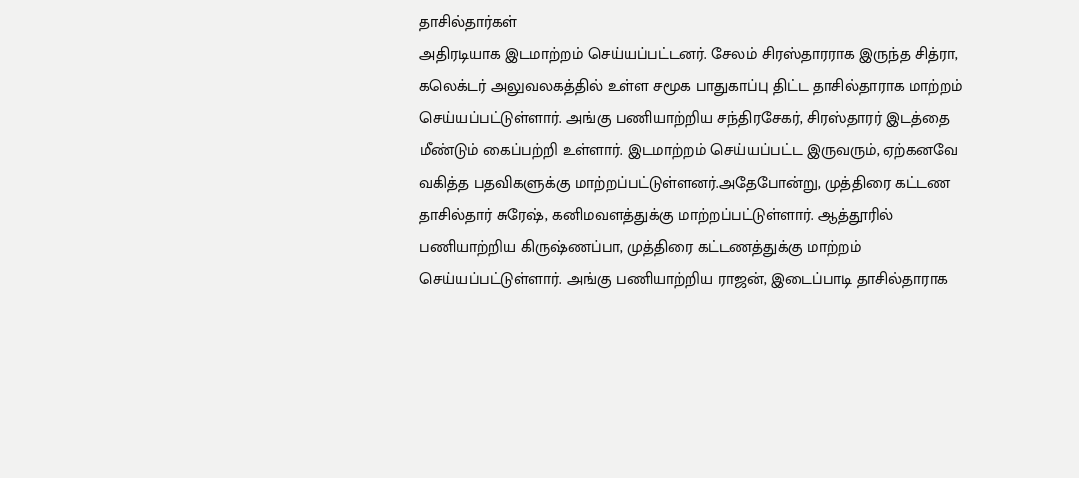தாசில்தார்கள்
அதிரடியாக இடமாற்றம் செய்யப்பட்டனர். சேலம் சிரஸ்தாரராக இருந்த சித்ரா,
கலெக்டர் அலுவலகத்தில் உள்ள சமூக பாதுகாப்பு திட்ட தாசில்தாராக மாற்றம்
செய்யப்பட்டுள்ளார். அங்கு பணியாற்றிய சந்திரசேகர், சிரஸ்தாரர் இடத்தை
மீண்டும் கைப்பற்றி உள்ளார். இடமாற்றம் செய்யப்பட்ட இருவரும், ஏற்கனவே
வகித்த பதவிகளுக்கு மாற்றப்பட்டுள்ளனர்.அதேபோன்று, முத்திரை கட்டண
தாசில்தார் சுரேஷ், கனிமவளத்துக்கு மாற்றப்பட்டுள்ளார். ஆத்தூரில்
பணியாற்றிய கிருஷ்ணப்பா, முத்திரை கட்டணத்துக்கு மாற்றம்
செய்யப்பட்டுள்ளார். அங்கு பணியாற்றிய ராஜன், இடைப்பாடி தாசில்தாராக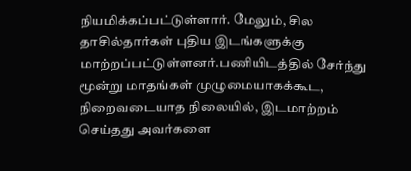நியமிக்கப்பட்டுள்ளார். மேலும், சில தாசில்தார்கள் புதிய இடங்களுக்கு
மாற்றப்பட்டுள்ளனர்.பணியிடத்தில் சேர்ந்து மூன்று மாதங்கள் முழுமையாகக்கூட,
நிறைவடையாத நிலையில், இடமாற்றம் செய்தது அவர்களை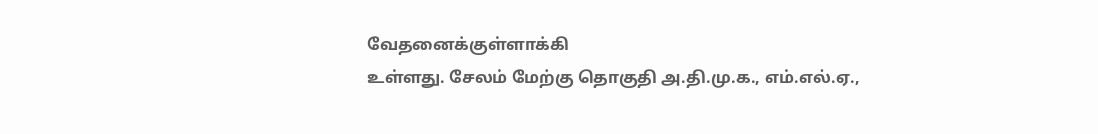வேதனைக்குள்ளாக்கி
உள்ளது. சேலம் மேற்கு தொகுதி அ.தி.மு.க., எம்.எல்.ஏ.,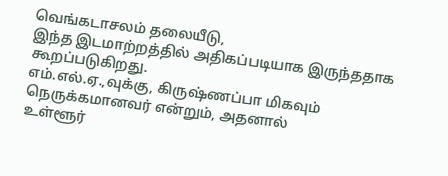வெங்கடாசலம் தலையீடு,
இந்த இடமாற்றத்தில் அதிகப்படியாக இருந்ததாக கூறப்படுகிறது.
எம்.எல்.ஏ.,வுக்கு, கிருஷ்ணப்பா மிகவும் நெருக்கமானவர் என்றும், அதனால்
உள்ளூர்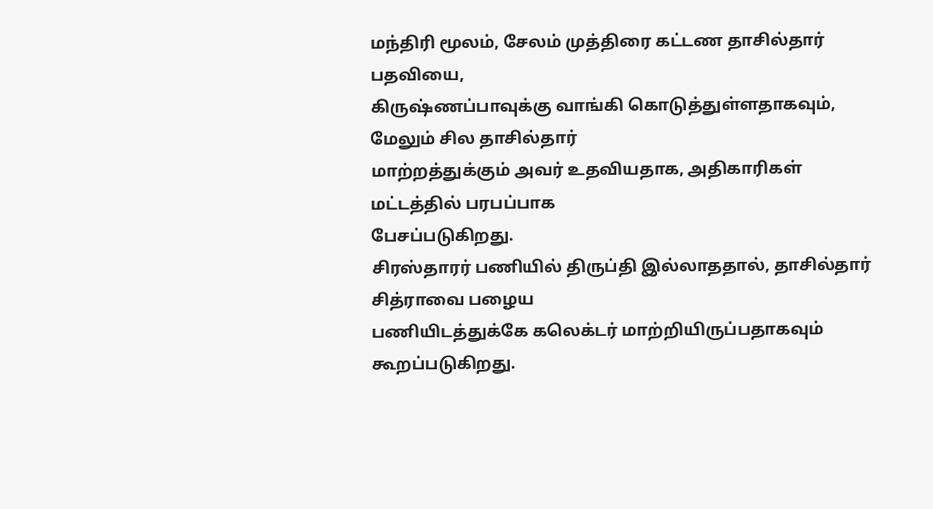மந்திரி மூலம், சேலம் முத்திரை கட்டண தாசில்தார் பதவியை,
கிருஷ்ணப்பாவுக்கு வாங்கி கொடுத்துள்ளதாகவும், மேலும் சில தாசில்தார்
மாற்றத்துக்கும் அவர் உதவியதாக, அதிகாரிகள் மட்டத்தில் பரபப்பாக
பேசப்படுகிறது.
சிரஸ்தாரர் பணியில் திருப்தி இல்லாததால், தாசில்தார் சித்ராவை பழைய
பணியிடத்துக்கே கலெக்டர் மாற்றியிருப்பதாகவும் கூறப்படுகிறது.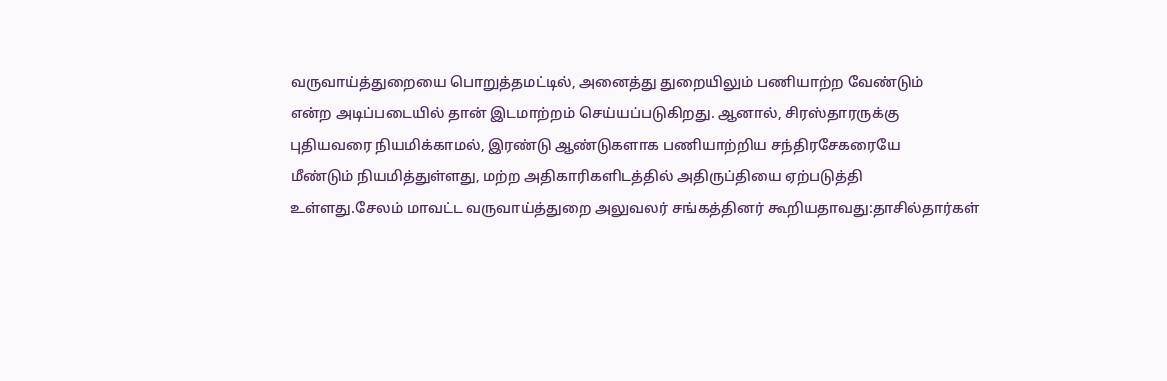வருவாய்த்துறையை பொறுத்தமட்டில், அனைத்து துறையிலும் பணியாற்ற வேண்டும்
என்ற அடிப்படையில் தான் இடமாற்றம் செய்யப்படுகிறது. ஆனால், சிரஸ்தாரருக்கு
புதியவரை நியமிக்காமல், இரண்டு ஆண்டுகளாக பணியாற்றிய சந்திரசேகரையே
மீண்டும் நியமித்துள்ளது, மற்ற அதிகாரிகளிடத்தில் அதிருப்தியை ஏற்படுத்தி
உள்ளது.சேலம் மாவட்ட வருவாய்த்துறை அலுவலர் சங்கத்தினர் கூறியதாவது:தாசில்தார்கள்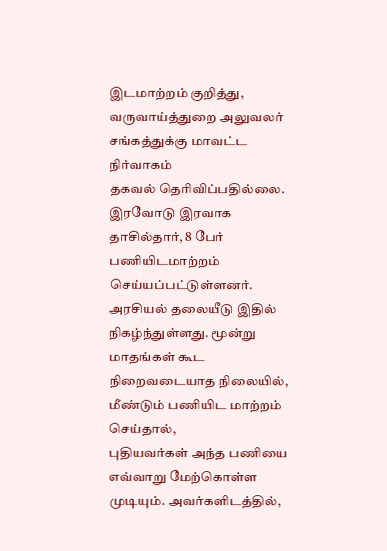இடமாற்றம் குறித்து, வருவாய்த்துறை அலுவலர் சங்கத்துக்கு மாவட்ட நிர்வாகம்
தகவல் தெரிவிப்பதில்லை. இரவோடு இரவாக தாசில்தார், 8 பேர் பணியிடமாற்றம்
செய்யப்பட்டுள்ளனர். அரசியல் தலையீடு இதில் நிகழ்ந்துள்ளது. மூன்று
மாதங்கள் கூட நிறைவடையாத நிலையில், மீண்டும் பணியிட மாற்றம் செய்தால்,
புதியவர்கள் அந்த பணியை எவ்வாறு மேற்கொள்ள முடியும். அவர்களிடத்தில்,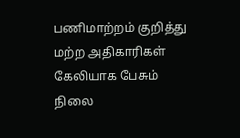பணிமாற்றம் குறித்து மற்ற அதிகாரிகள் கேலியாக பேசும் நிலை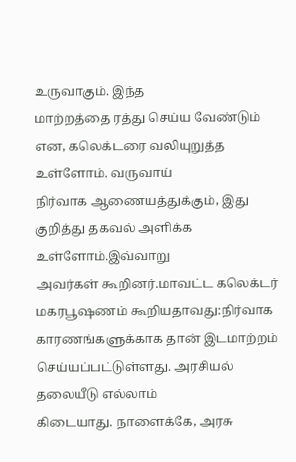உருவாகும். இந்த
மாற்றத்தை ரத்து செய்ய வேண்டும் என, கலெக்டரை வலியுறுத்த உள்ளோம். வருவாய்
நிர்வாக ஆணையத்துக்கும், இது குறித்து தகவல் அளிக்க உள்ளோம்.இவ்வாறு
அவர்கள் கூறினர்.மாவட்ட கலெக்டர் மகரபூஷணம் கூறியதாவது:நிர்வாக
காரணங்களுக்காக தான் இடமாற்றம் செய்யப்பட்டுள்ளது. அரசியல் தலையீடு எல்லாம்
கிடையாது. நாளைக்கே, அரசு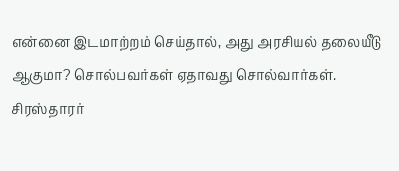என்னை இடமாற்றம் செய்தால், அது அரசியல் தலையீடு
ஆகுமா? சொல்பவர்கள் ஏதாவது சொல்வார்கள். சிரஸ்தாரர்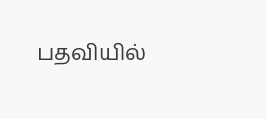பதவியில்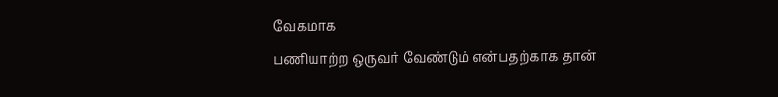வேகமாக
பணியாற்ற ஒருவர் வேண்டும் என்பதற்காக தான்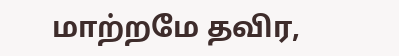மாற்றமே தவிர,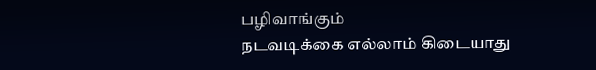பழிவாங்கும்
நடவடிக்கை எல்லாம் கிடையாது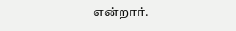என்றார்.